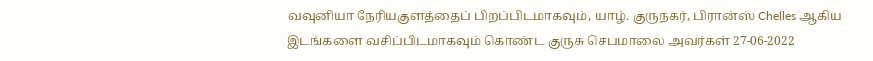வவுனியா நேரியகுளத்தைப் பிறப்பிடமாகவும், யாழ். குருநகர், பிரான்ஸ் Chelles ஆகிய இடங்களை வசிப்பிடமாகவும் கொண்ட குருசு செபமாலை அவர்கள் 27-06-2022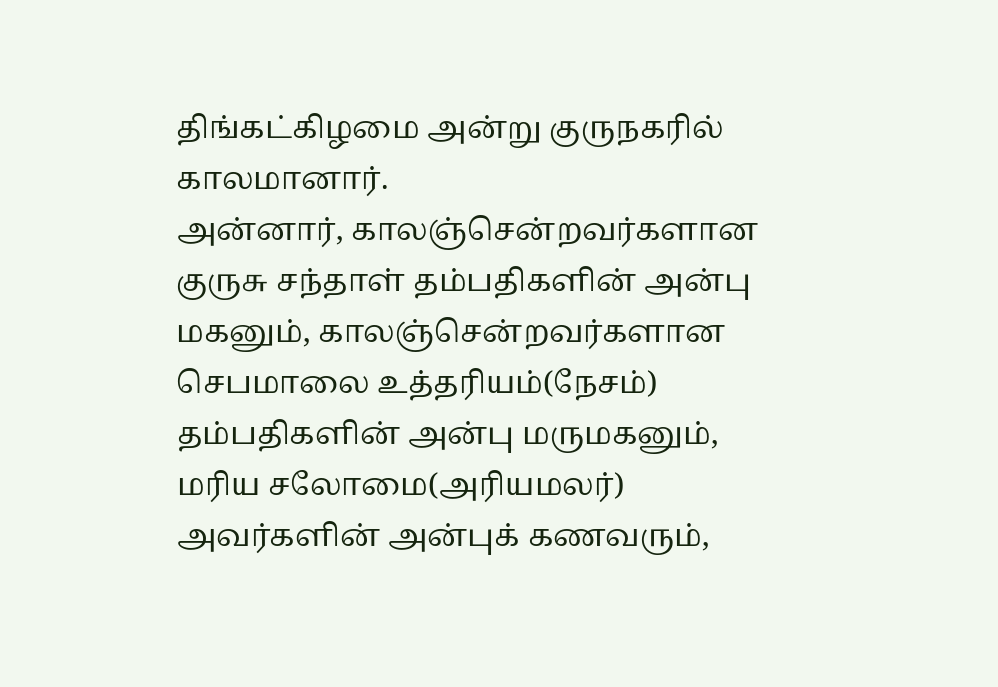திங்கட்கிழமை அன்று குருநகரில் காலமானார்.
அன்னார், காலஞ்சென்றவர்களான குருசு சந்தாள் தம்பதிகளின் அன்பு மகனும், காலஞ்சென்றவர்களான செபமாலை உத்தரியம்(நேசம்) தம்பதிகளின் அன்பு மருமகனும்,
மரிய சலோமை(அரியமலர்) அவர்களின் அன்புக் கணவரும்,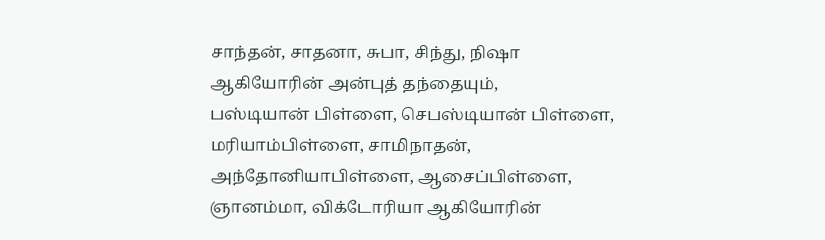சாந்தன், சாதனா, சுபா, சிந்து, நிஷா ஆகியோரின் அன்புத் தந்தையும்,
பஸ்டியான் பிள்ளை, செபஸ்டியான் பிள்ளை, மரியாம்பிள்ளை, சாமிநாதன், அந்தோனியாபிள்ளை, ஆசைப்பிள்ளை, ஞானம்மா, விக்டோரியா ஆகியோரின்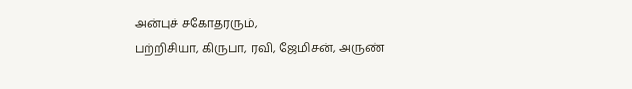அன்புச் சகோதரரும்,
பற்றிசியா, கிருபா, ரவி, ஜேமிசன், அருண்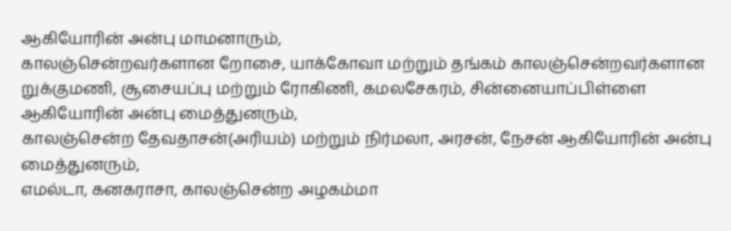ஆகியோரின் அன்பு மாமனாரும்,
காலஞ்சென்றவர்களான றோசை, யாக்கோவா மற்றும் தங்கம் காலஞ்சென்றவர்களான றுக்குமணி, சூசையப்பு மற்றும் ரோகிணி, கமலசேகரம், சின்னையாப்பிள்ளை ஆகியோரின் அன்பு மைத்துனரும்,
காலஞ்சென்ற தேவதாசன்(அரியம்) மற்றும் நிர்மலா, அரசன், நேசன் ஆகியோரின் அன்பு மைத்துனரும்,
எமல்டா, கனகராசா, காலஞ்சென்ற அழகம்மா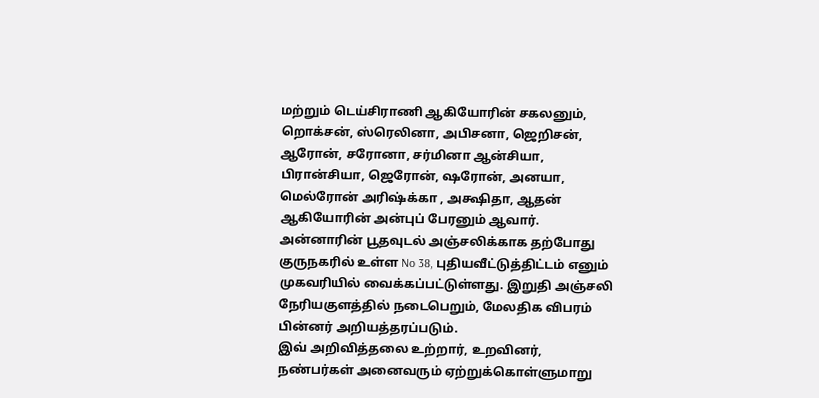மற்றும் டெய்சிராணி ஆகியோரின் சகலனும்,
றொக்சன், ஸ்ரெலினா, அபிசனா, ஜெறிசன், ஆரோன், சரோனா, சர்மினா ஆன்சியா, பிரான்சியா, ஜெரோன், ஷரோன், அனயா, மெல்ரோன் அரிஷ்க்கா , அக்ஷிதா, ஆதன் ஆகியோரின் அன்புப் பேரனும் ஆவார்.
அன்னாரின் பூதவுடல் அஞ்சலிக்காக தற்போது குருநகரில் உள்ள No 38, புதியவீட்டுத்திட்டம் எனும் முகவரியில் வைக்கப்பட்டுள்ளது. இறுதி அஞ்சலி நேரியகுளத்தில் நடைபெறும், மேலதிக விபரம் பின்னர் அறியத்தரப்படும்.
இவ் அறிவித்தலை உற்றார், உறவினர், நண்பர்கள் அனைவரும் ஏற்றுக்கொள்ளுமாறு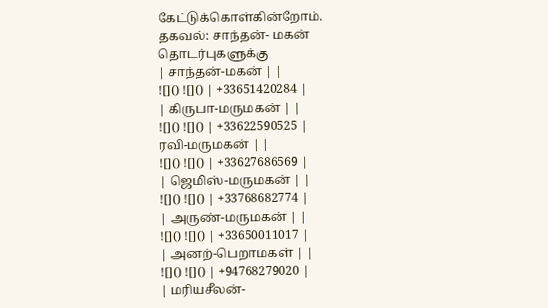கேட்டுக்கொள்கின்றோம்.
தகவல்: சாந்தன்- மகன்
தொடர்புகளுக்கு
| சாந்தன்-மகன் | |
![]() ![]() | +33651420284 |
| கிருபா-மருமகன் | |
![]() ![]() | +33622590525 |
ரவி-மருமகன் | |
![]() ![]() | +33627686569 |
| ஜெமிஸ்-மருமகன் | |
![]() ![]() | +33768682774 |
| அருண்-மருமகன் | |
![]() ![]() | +33650011017 |
| அனற்-பெறாமகள் | |
![]() ![]() | +94768279020 |
| மரியசீலன்-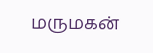மருமகன்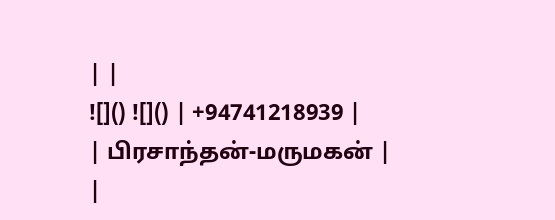| |
![]() ![]() | +94741218939 |
| பிரசாந்தன்-மருமகன் | |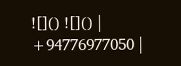![]() ![]() | +94776977050 |